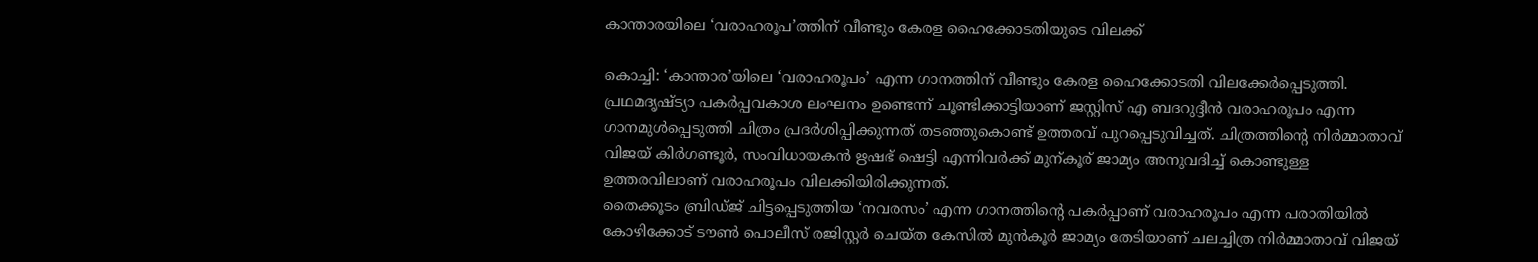കാന്താരയിലെ ‘വരാഹരൂപ’ത്തിന് വീണ്ടും കേരള ഹൈക്കോടതിയുടെ വിലക്ക്

കൊച്ചി: ‘കാന്താര’യിലെ ‘വരാഹരൂപം’ എന്ന ഗാനത്തിന് വീണ്ടും കേരള ഹൈക്കോടതി വിലക്കേർപ്പെടുത്തി. പ്രഥമദൃഷ്ട്യാ പകർപ്പവകാശ ലംഘനം ഉണ്ടെന്ന് ചൂണ്ടിക്കാട്ടിയാണ് ജസ്റ്റിസ് എ ബദറുദ്ദീൻ വരാഹരൂപം എന്ന ഗാനമുൾപ്പെടുത്തി ചിത്രം പ്രദർശിപ്പിക്കുന്നത് തടഞ്ഞുകൊണ്ട് ഉത്തരവ് പുറപ്പെടുവിച്ചത്. ചിത്രത്തിന്റെ നിർമ്മാതാവ് വിജയ് കിർഗണ്ടൂർ, സംവിധായകൻ ഋഷഭ് ഷെട്ടി എന്നിവർക്ക് മുന്കൂര് ജാമ്യം അനുവദിച്ച് കൊണ്ടുള്ള ഉത്തരവിലാണ് വരാഹരൂപം വിലക്കിയിരിക്കുന്നത്.
തൈക്കൂടം ബ്രിഡ്ജ് ചിട്ടപ്പെടുത്തിയ ‘നവരസം’ എന്ന ഗാനത്തിന്റെ പകർപ്പാണ് വരാഹരൂപം എന്ന പരാതിയിൽ കോഴിക്കോട് ടൗൺ പൊലീസ് രജിസ്റ്റർ ചെയ്ത കേസിൽ മുൻകൂർ ജാമ്യം തേടിയാണ് ചലച്ചിത്ര നിർമ്മാതാവ് വിജയ്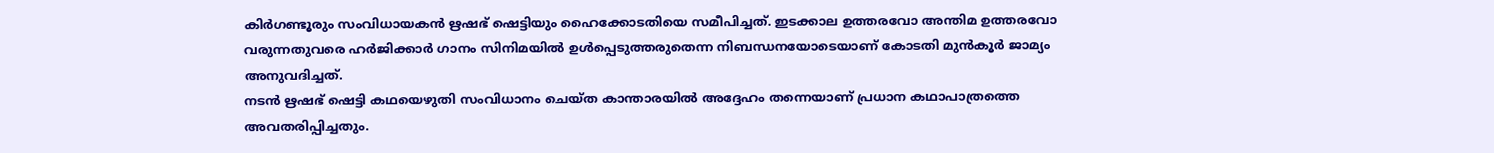കിർഗണ്ടൂരും സംവിധായകൻ ഋഷഭ് ഷെട്ടിയും ഹൈക്കോടതിയെ സമീപിച്ചത്. ഇടക്കാല ഉത്തരവോ അന്തിമ ഉത്തരവോ വരുന്നതുവരെ ഹർജിക്കാർ ഗാനം സിനിമയിൽ ഉൾപ്പെടുത്തരുതെന്ന നിബന്ധനയോടെയാണ് കോടതി മുൻകൂർ ജാമ്യം അനുവദിച്ചത്.
നടൻ ഋഷഭ് ഷെട്ടി കഥയെഴുതി സംവിധാനം ചെയ്ത കാന്താരയിൽ അദ്ദേഹം തന്നെയാണ് പ്രധാന കഥാപാത്രത്തെ അവതരിപ്പിച്ചതും.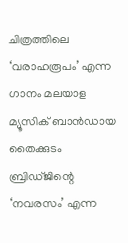ചിത്രത്തിലെ ‘വരാഹരൂപം’ എന്ന ഗാനം മലയാള മ്യൂസിക് ബാൻഡായ തൈക്കുടം ബ്രിഡ്ജിന്റെ ‘നവരസം’ എന്ന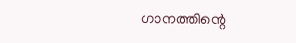ഗാനത്തിന്റെ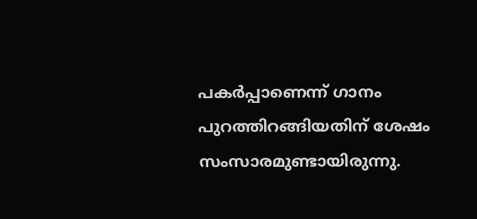പകർപ്പാണെന്ന് ഗാനം പുറത്തിറങ്ങിയതിന് ശേഷം സംസാരമുണ്ടായിരുന്നു.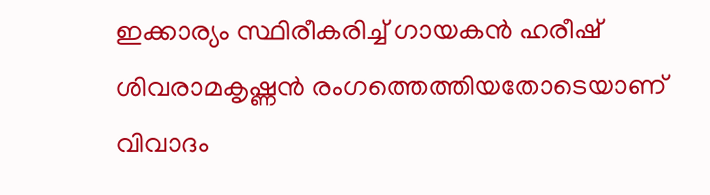ഇക്കാര്യം സ്ഥിരീകരിച്ച് ഗായകൻ ഹരീഷ് ശിവരാമകൃഷ്ണൻ രംഗത്തെത്തിയതോടെയാണ് വിവാദം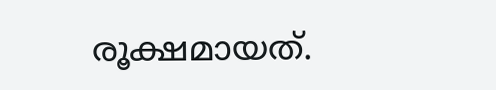രൂക്ഷമായത്.